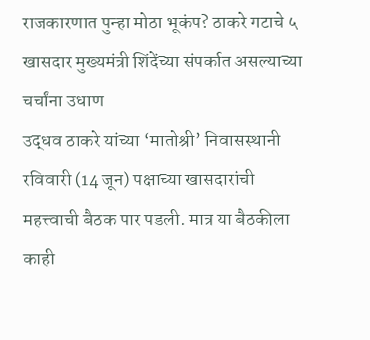राजकारणात पुन्हा मोठा भूकंप? ठाकरे गटाचे ५ खासदार मुख्यमंत्री शिंदेंच्या संपर्कात असल्याच्या चर्चांना उधाण
उद्धव ठाकरे यांच्या ‘मातोश्री’ निवासस्थानी रविवारी (14 जून) पक्षाच्या खासदारांची महत्त्वाची बैठक पार पडली. मात्र या बैठकीला काही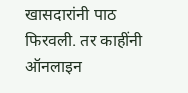खासदारांनी पाठ फिरवली. तर काहींनी ऑनलाइन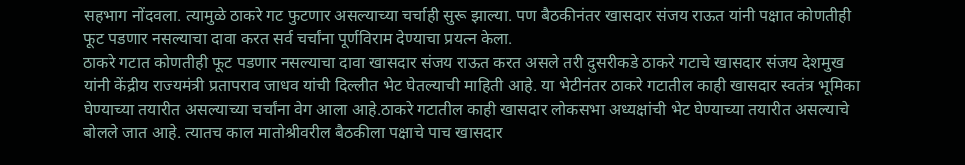सहभाग नोंदवला. त्यामुळे ठाकरे गट फुटणार असल्याच्या चर्चाही सुरू झाल्या. पण बैठकीनंतर खासदार संजय राऊत यांनी पक्षात कोणतीही फूट पडणार नसल्याचा दावा करत सर्व चर्चांना पूर्णविराम देण्याचा प्रयत्न केला.
ठाकरे गटात कोणतीही फूट पडणार नसल्याचा दावा खासदार संजय राऊत करत असले तरी दुसरीकडे ठाकरे गटाचे खासदार संजय देशमुख यांनी केंद्रीय राज्यमंत्री प्रतापराव जाधव यांची दिल्लीत भेट घेतल्याची माहिती आहे. या भेटीनंतर ठाकरे गटातील काही खासदार स्वतंत्र भूमिका घेण्याच्या तयारीत असल्याच्या चर्चांना वेग आला आहे.ठाकरे गटातील काही खासदार लोकसभा अध्यक्षांची भेट घेण्याच्या तयारीत असल्याचे बोलले जात आहे. त्यातच काल मातोश्रीवरील बैठकीला पक्षाचे पाच खासदार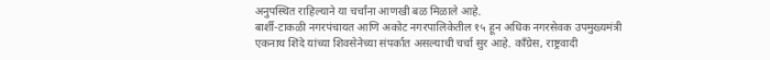अनुपस्थित राहिल्याने या चर्चांना आणखी बळ मिळाले आहे.
बार्शी-टाकळी नगरपंचायत आणि अकोट नगरपालिकेतील १५ हून अधिक नगरसेवक उपमुख्यमंत्री एकनाथ शिंदे यांच्या शिवसेनेच्या संपर्कात असल्याची चर्चा सुर आहे. काँग्रेस, राष्ट्रवादी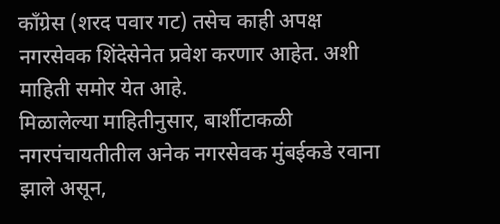काँग्रेस (शरद पवार गट) तसेच काही अपक्ष नगरसेवक शिंदेसेनेत प्रवेश करणार आहेत. अशी माहिती समोर येत आहे.
मिळालेल्या माहितीनुसार, बार्शीटाकळी नगरपंचायतीतील अनेक नगरसेवक मुंबईकडे रवाना झाले असून,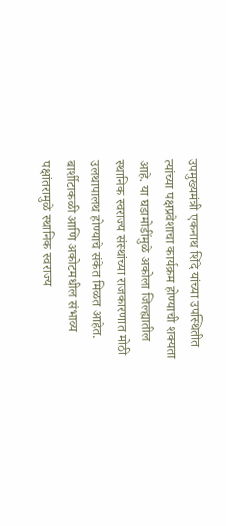उपमुख्यमंत्री एकनाथ शिंदे यांच्या उपस्थितीत त्यांच्या पक्षप्रवेशाचा कार्यक्रम होण्याची शक्यता आहे. या घडामोडींमुळे अकोला जिल्ह्यातील स्थानिक स्वराज्य संस्थांच्या राजकारणात मोठी उलथापालथ होण्याचे संकेत मिळत आहेत.
बार्शीटाकळी आणि अकोटमधील संभाव्य पक्षांतरामुळे स्थानिक स्वराज्य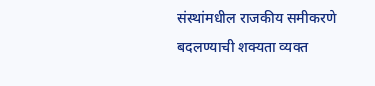संस्थांमधील राजकीय समीकरणे बदलण्याची शक्यता व्यक्त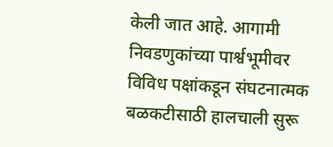केली जात आहे. आगामी निवडणुकांच्या पार्श्वभूमीवर विविध पक्षांकडून संघटनात्मक बळकटीसाठी हालचाली सुरू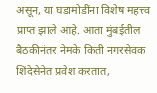असून, या घडामोडींना विशेष महत्त्व प्राप्त झाले आहे. आता मुंबईतील बैठकीनंतर नेमके किती नगरसेवक शिंदेसेनेत प्रवेश करतात,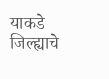याकडे जिल्ह्याचे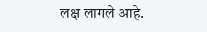लक्ष लागले आहे.